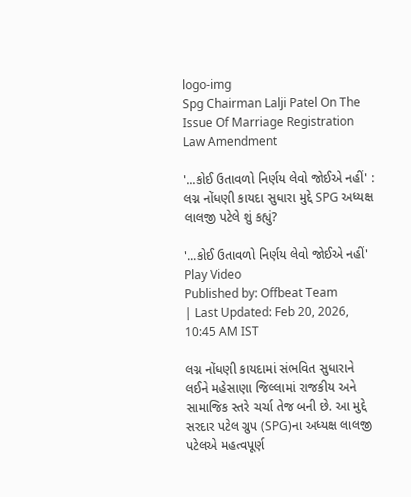logo-img
Spg Chairman Lalji Patel On The Issue Of Marriage Registration Law Amendment

'...કોઈ ઉતાવળો નિર્ણય લેવો જોઈએ નહીં' : લગ્ન નોંધણી કાયદા સુધારા મુદ્દે SPG અધ્યક્ષ લાલજી પટેલે શું કહ્યું?

'...કોઈ ઉતાવળો નિર્ણય લેવો જોઈએ નહીં'
Play Video
Published by: Offbeat Team
| Last Updated: Feb 20, 2026, 10:45 AM IST

લગ્ન નોંધણી કાયદામાં સંભવિત સુધારાને લઈને મહેસાણા જિલ્લામાં રાજકીય અને સામાજિક સ્તરે ચર્ચા તેજ બની છે. આ મુદ્દે સરદાર પટેલ ગ્રુપ (SPG)ના અધ્યક્ષ લાલજી પટેલએ મહત્વપૂર્ણ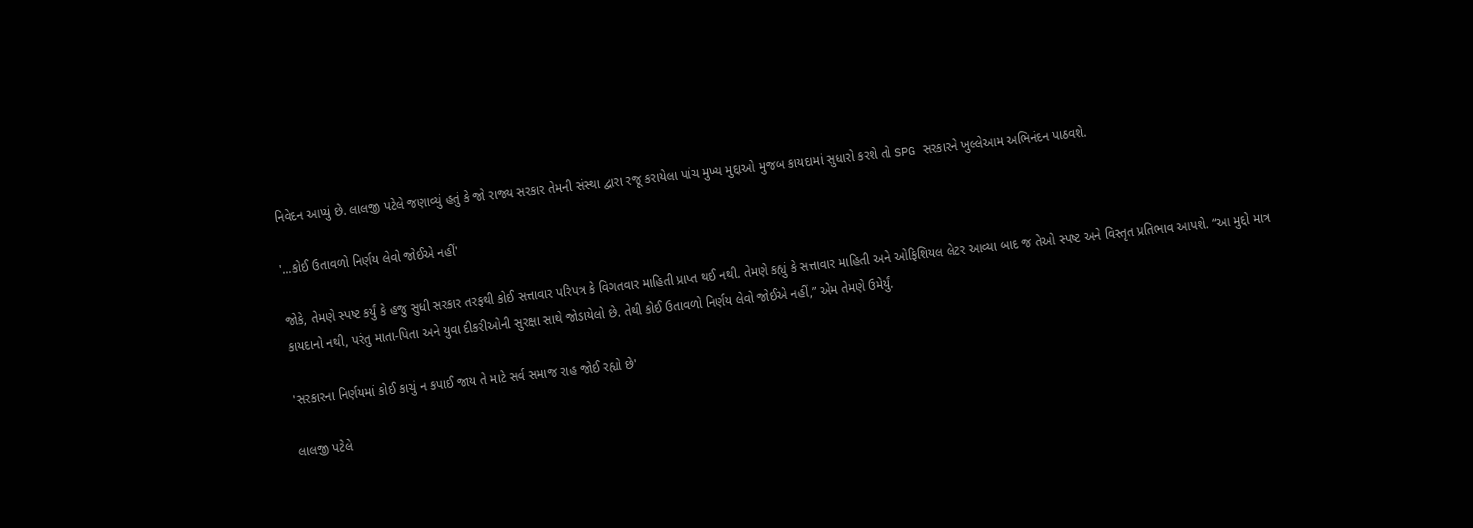નિવેદન આપ્યું છે. લાલજી પટેલે જણાવ્યું હતું કે જો રાજ્ય સરકાર તેમની સંસ્થા દ્વારા રજૂ કરાયેલા પાંચ મુખ્ય મુદ્દાઓ મુજબ કાયદામાં સુધારો કરશે તો SPG સરકારને ખુલ્લેઆમ અભિનંદન પાઠવશે.

'...કોઈ ઉતાવળો નિર્ણય લેવો જોઈએ નહીં'

જોકે, તેમણે સ્પષ્ટ કર્યું કે હજુ સુધી સરકાર તરફથી કોઈ સત્તાવાર પરિપત્ર કે વિગતવાર માહિતી પ્રાપ્ત થઈ નથી. તેમણે કહ્યું કે સત્તાવાર માહિતી અને ઓફિશિયલ લેટર આવ્યા બાદ જ તેઓ સ્પષ્ટ અને વિસ્તૃત પ્રતિભાવ આપશે. “આ મુદ્દો માત્ર કાયદાનો નથી, પરંતુ માતા-પિતા અને યુવા દીકરીઓની સુરક્ષા સાથે જોડાયેલો છે. તેથી કોઈ ઉતાવળો નિર્ણય લેવો જોઈએ નહીં,” એમ તેમણે ઉમેર્યું.

'સરકારના નિર્ણયમાં કોઈ કાચું ન કપાઈ જાય તે માટે સર્વ સમાજ રાહ જોઈ રહ્યો છે'

લાલજી પટેલે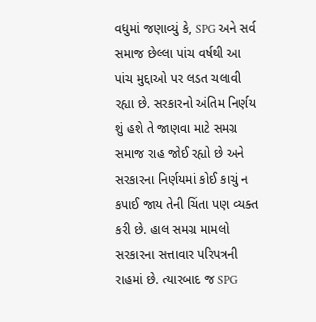વધુમાં જણાવ્યું કે, SPG અને સર્વ સમાજ છેલ્લા પાંચ વર્ષથી આ પાંચ મુદ્દાઓ પર લડત ચલાવી રહ્યા છે. સરકારનો અંતિમ નિર્ણય શું હશે તે જાણવા માટે સમગ્ર સમાજ રાહ જોઈ રહ્યો છે અને સરકારના નિર્ણયમાં કોઈ કાચું ન કપાઈ જાય તેની ચિંતા પણ વ્યક્ત કરી છે. હાલ સમગ્ર મામલો સરકારના સત્તાવાર પરિપત્રની રાહમાં છે. ત્યારબાદ જ SPG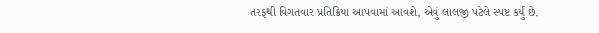તરફથી વિગતવાર પ્રતિક્રિયા આપવામાં આવશે, એવું લાલજી પટેલે સ્પષ્ટ કર્યું છે.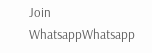Join WhatsappWhatsapp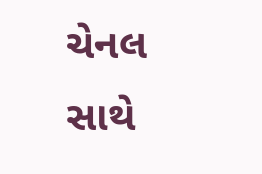ચેનલ સાથે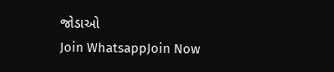જોડાઓ
Join WhatsappJoin Now